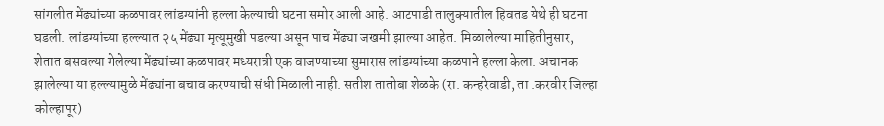सांगलीत मेंढ्यांच्या कळपावर लांडग्यांनी हल्ला केल्याची घटना समोर आली आहे. आटपाडी तालुक्यातील हिवतड येथे ही घटना घडली. लांडग्यांच्या हल्ल्यात २५ मेंढ्या मृत्यूमुखी पडल्या असून पाच मेंढ्या जखमी झाल्या आहेत. मिळालेल्या माहितीनुसार, शेतात बसवल्या गेलेल्या मेंढ्यांच्या कळपावर मध्यरात्री एक वाजण्याच्या सुमारास लांडग्यांच्या कळपाने हल्ला केला. अचानक झालेल्या या हल्ल्यामुळे मेंढ्यांना बचाव करण्याची संधी मिळाली नाही. सतीश तातोबा शेळके (रा. कन्हरेवाडी, ता .करवीर जिल्हा कोल्हापूर)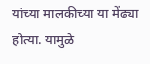यांच्या मालकीच्या या मेंढ्या होत्या. यामुळे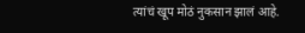त्यांचं खूप मोठं नुकसान झालं आहे.